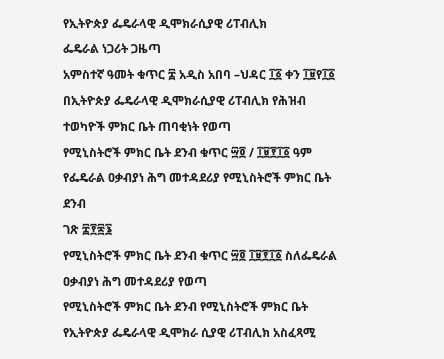የኢትዮጵያ ፌዴራላዊ ዲሞክራሲያዊ ሪፐብሊክ
ፌዴራል ነጋሪት ጋዜጣ
አምስተኛ ዓመት ቁጥር ፰ አዲስ አበባ –ህዳር ፲፩ ቀን ፲፱የ፲፩
በኢትዮጵያ ፌዴራላዊ ዲሞክራሲያዊ ሪፐብሊክ የሕዝብ ተወካዮች ምክር ቤት ጠባቂነት የወጣ
የሚኒስትሮች ምክር ቤት ደንብ ቁጥር ፵፬ / ፲፱፻፲፩ ዓም
የፌዴራል ዐቃብያነ ሕግ መተዳደሪያ የሚኒስትሮች ምክር ቤት ደንብ
ገጽ ፰፻፷፮
የሚኒስትሮች ምክር ቤት ደንብ ቁጥር ፵፬ ፲፱፻፲፩ ስለፌዴራል ዐቃብያነ ሕግ መተዳደሪያ የወጣ
የሚኒስትሮች ምክር ቤት ደንብ የሚኒስትሮች ምክር ቤት የኢትዮጵያ ፌዴራላዊ ዲሞክራ ሲያዊ ሪፐብሊክ አስፈጻሚ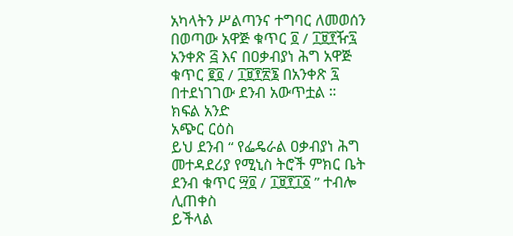አካላትን ሥልጣንና ተግባር ለመወሰን በወጣው አዋጅ ቁጥር ፬ / ፲፱፻ዥ፯ አንቀጽ ፭ እና በዐቃብያነ ሕግ አዋጅ ቁጥር ፪፬ / ፲፱፻፳፮ በአንቀጽ ፯ በተደነገገው ደንብ አውጥቷል ።
ክፍል አንድ
አጭር ርዕስ
ይህ ደንብ “ የፌዴራል ዐቃብያነ ሕግ መተዳደሪያ የሚኒስ ትሮች ምክር ቤት ደንብ ቁጥር ፵፬ / ፲፱፻፲፩ ” ተብሎ ሊጠቀስ
ይችላል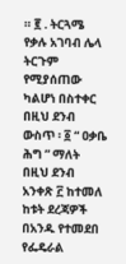። ፪ . ትርጓሜ
የቃሉ አገባብ ሌላ ትርጉም የሚያሰጠው ካልሆነ በስተቀር በዚህ ደንብ ውስጥ ፡ ፩ “ ዐቃቤ ሕግ ” ማለት በዚህ ደንብ አንቀጽ ፫ ከተመለ
ከቱት ደረጃዎች በአንዱ የተመደበ የፌዴራል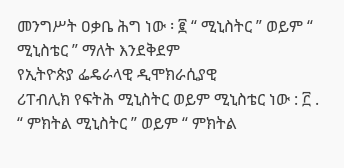መንግሥት ዐቃቤ ሕግ ነው ፡ ፪ “ ሚኒስትር ” ወይም “ ሚኒስቴር ” ማለት እንደቅደም
የኢትዮጵያ ፌዴራላዊ ዲሞክራሲያዊ
ሪፐብሊክ የፍትሕ ሚኒስትር ወይም ሚኒስቴር ነው : ፫ . “ ምክትል ሚኒስትር ” ወይም “ ምክትል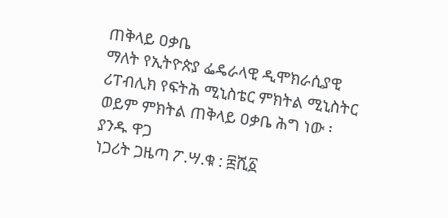ጠቅላይ ዐቃቤ
ማለት የኢትዮጵያ ፌዴራላዊ ዲሞክራሲያዊ ሪፐብሊክ የፍትሕ ሚኒስቴር ምክትል ሚኒስትር ወይም ምክትል ጠቅላይ ዐቃቤ ሕግ ነው ፡
ያንዱ ዋጋ
ነጋሪት ጋዜጣ ፖ.ሣ.ቁ : ፰ሺ፩